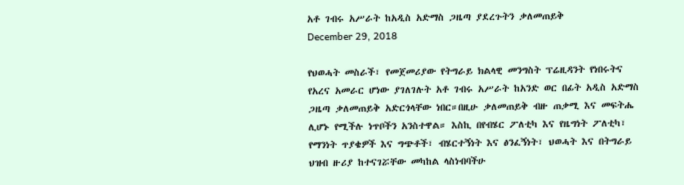አቶ ገብሩ አሥራት ከአዲስ አድማስ ጋዜጣ ያደረጉትን ቃለመጠይቅ
December 29, 2018

የህወሓት መስራች፣ የመጀመሪያው የትግራይ ክልላዊ መንግስት ፕሬዚዳንት የነበሩትና የአረና አመራር ሆነው ያገለገሉት አቶ ገብሩ አሥራት ከአንድ ወር በፊት አዲስ አድማስ ጋዜጣ ቃለመጠይቅ አድርጎላቸው ነበር።በዚሁ ቃለመጠይቅ ብዙ ጠቃሚ እና መፍትሔ ሊሆኑ የሚችሉ ነጥቦችን አንስተዋል። እስኪ በየብሄር ፖለቲካ እና የዜግነት ፖለቲካ፣ የማንነት ጥያቄዎች እና ግጭቶች፣ ብሄርተኝነት እና ፅንፈኝነት፣ ህወሓት እና በትግራይ ህዝብ ዙሪያ ከተናገሯቸው መካከል ላስነብባችሁ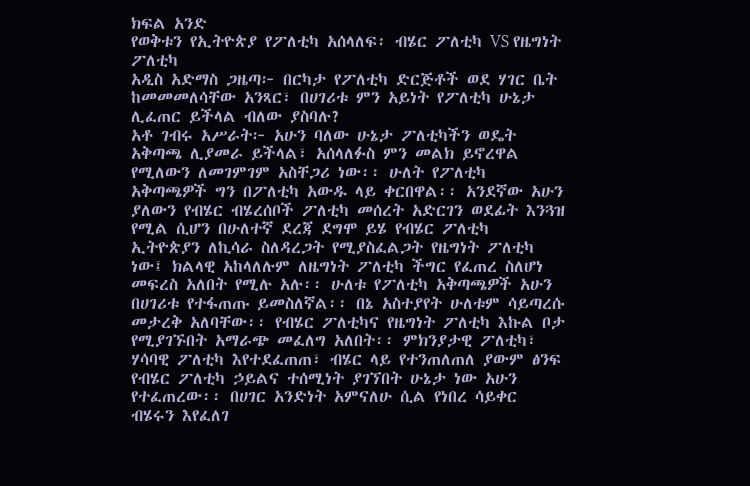ክፍል አንድ
የወቅቱን የኢትዮጵያ የፖለቲካ አሰላለፍ፡ ብሄር ፖለቲካ VS የዜግነት ፖለቲካ
አዲስ አድማስ ጋዜጣ፦ በርካታ የፖለቲካ ድርጅቶች ወደ ሃገር ቤት ከመመመለሳቸው አንጻር፣ በሀገሪቱ ምን አይነት የፖለቲካ ሁኔታ ሊፈጠር ይችላል ብለው ያስባሉ?
አቶ ገብሩ አሥራት፦ አሁን ባለው ሁኔታ ፖለቲካችን ወዴት አቅጣጫ ሊያመራ ይችላል፣ አሰላለፉስ ምን መልክ ይኖረዋል የሚለውን ለመገምገም አስቸጋሪ ነው፡፡ ሁለት የፖለቲካ አቅጣጫዎች ግን በፖለቲካ አውዱ ላይ ቀርበዋል፡፡ አንደኛው አሁን ያለውን የብሄር ብሄረሰቦች ፖለቲካ መሰረት አድርገን ወደፊት እንጓዝ የሚል ሲሆን በሁለተኛ ደረጃ ደግሞ ይሄ የብሄር ፖለቲካ ኢትዮጵያን ለኪሳራ ስለዳረጋት የሚያስፈልጋት የዜግነት ፖለቲካ ነው፤ ክልላዊ አከላለሉም ለዜግነት ፖለቲካ ችግር የፈጠረ ስለሆነ መፍረስ አለበት የሚሉ አሉ፡፡ ሁለቱ የፖለቲካ አቅጣጫዎች አሁን በሀገሪቱ የተፋጠጡ ይመስለኛል፡፡ በኔ አስተያየት ሁለቱም ሳይጣረሱ መታረቅ አለባቸው፡፡ የብሄር ፖለቲካና የዜግነት ፖለቲካ እኩል ቦታ የሚያገኙበት አማራጭ መፈለግ አለበት፡፡ ምክንያታዊ ፖለቲካ፣ ሃሳባዊ ፖለቲካ እየተደፈጠጠ፣ ብሄር ላይ የተንጠለጠለ ያውም ፅንፍ የብሄር ፖለቲካ ኃይልና ተሰሚነት ያገኘበት ሁኔታ ነው አሁን የተፈጠረው፡፡ በሀገር አንድነት አምናለሁ ሲል የነበረ ሳይቀር ብሄሩን እየፈለገ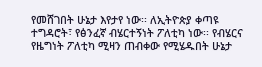የመሸገበት ሁኔታ እየታየ ነው፡፡ ለኢትዮጵያ ቀጣዩ ተግዳሮት፣ የፅንፈኛ ብሄርተኝነት ፖለቲካ ነው፡፡ የብሄርና የዜግነት ፖለቲካ ሚዛን ጠብቀው የሚሄዱበት ሁኔታ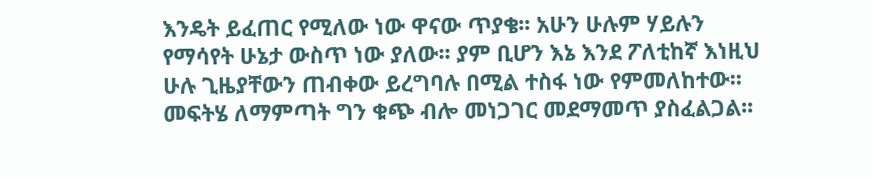እንዴት ይፈጠር የሚለው ነው ዋናው ጥያቄ፡፡ አሁን ሁሉም ሃይሉን የማሳየት ሁኔታ ውስጥ ነው ያለው፡፡ ያም ቢሆን እኔ እንደ ፖለቲከኛ እነዚህ ሁሉ ጊዜያቸውን ጠብቀው ይረግባሉ በሚል ተስፋ ነው የምመለከተው፡፡ መፍትሄ ለማምጣት ግን ቁጭ ብሎ መነጋገር መደማመጥ ያስፈልጋል፡፡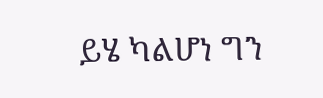ይሄ ካልሆነ ግን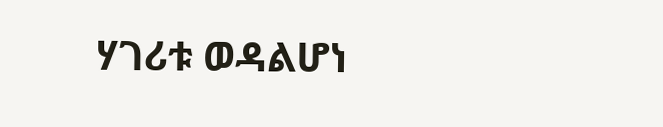ሃገሪቱ ወዳልሆነ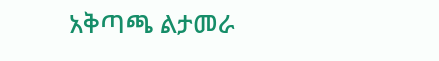አቅጣጫ ልታመራ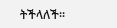ትችላለች፡፡